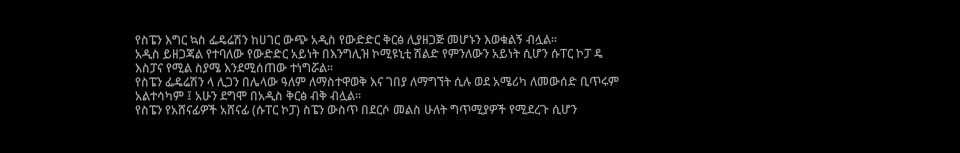የስፔን እግር ኳስ ፌዴሬሽን ከሀገር ውጭ አዲስ የውድድር ቅርፅ ሊያዘጋጅ መሆኑን እወቁልኝ ብሏል፡፡
አዲስ ይዘጋጃል የተባለው የውድድር አይነት በእንግሊዝ ኮሚዩኒቲ ሽልድ የምንለውን አይነት ሲሆን ሱፐር ኮፓ ዴ እስፓና የሚል ስያሜ እንደሚሰጠው ተነግሯል፡፡
የስፔን ፌዴሬሽን ላ ሊጋን በሌላው ዓለም ለማስተዋወቅ እና ገበያ ለማግኘት ሲሉ ወደ አሜሪካ ለመውሰድ ቢጥሩም አልተሳካም ፤ አሁን ደግሞ በአዲስ ቅርፅ ብቅ ብሏል፡፡
የስፔን የአሸናፊዎች አሸናፊ (ሱፐር ኮፓ) ስፔን ውስጥ በደርሶ መልስ ሁለት ግጥሚያዎች የሚደረጉ ሲሆን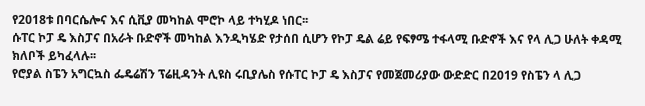የ2018ቱ በባርሴሎና እና ሲቪያ መካከል ሞሮኮ ላይ ተካሂዶ ነበር፡፡
ሱፐር ኮፓ ዴ እስፓና በአራት ቡድኖች መካከል እንዲካሄድ የታሰበ ሲሆን የኮፓ ዴል ሬይ የፍፃሜ ተፋላሚ ቡድኖች እና የላ ሊጋ ሁለት ቀዳሚ ክለቦች ይካፈላሉ፡፡
የሮያል ስፔን አግርኳስ ፌዴሬሽን ፕሬዚዳንት ሊዩስ ሩቢያሌስ የሱፐር ኮፓ ዴ እስፓና የመጀመሪያው ውድድር በ2019 የስፔን ላ ሊጋ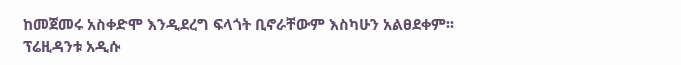ከመጀመሩ አስቀድሞ እንዲደረግ ፍላጎት ቢኖራቸውም እስካሁን አልፀደቀም፡፡
ፕሬዚዳንቱ አዲሱ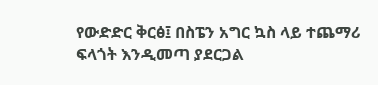የውድድር ቅርፅ፤ በስፔን አግር ኳስ ላይ ተጨማሪ ፍላጎት እንዲመጣ ያደርጋል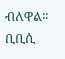ብለዋል፡፡
ቢቢሲ